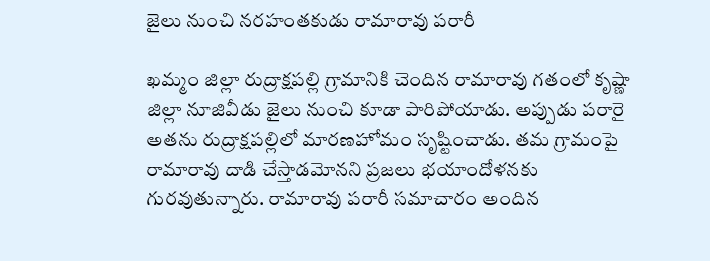జైలు నుంచి నరహంతకుడు రామారావు పరారీ

ఖమ్మం జిల్లా రుద్రాక్షపల్లి గ్రామానికి చెందిన రామారావు గతంలో కృష్ణా జిల్లా నూజివీడు జైలు నుంచి కూడా పారిపోయాడు. అప్పుడు పరారై అతను రుద్రాక్షపల్లిలో మారణహోమం సృష్టించాడు. తమ గ్రామంపై రామారావు దాడి చేస్తాడమోనని ప్రజలు భయాందోళనకు గురవుతున్నారు. రామారావు పరారీ సమాచారం అందిన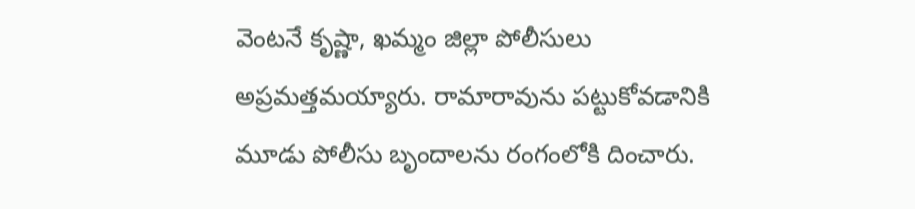వెంటనే కృష్ణా, ఖమ్మం జిల్లా పోలీసులు అప్రమత్తమయ్యారు. రామారావును పట్టుకోవడానికి మూడు పోలీసు బృందాలను రంగంలోకి దించారు.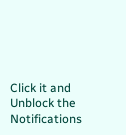Click it and Unblock the Notifications